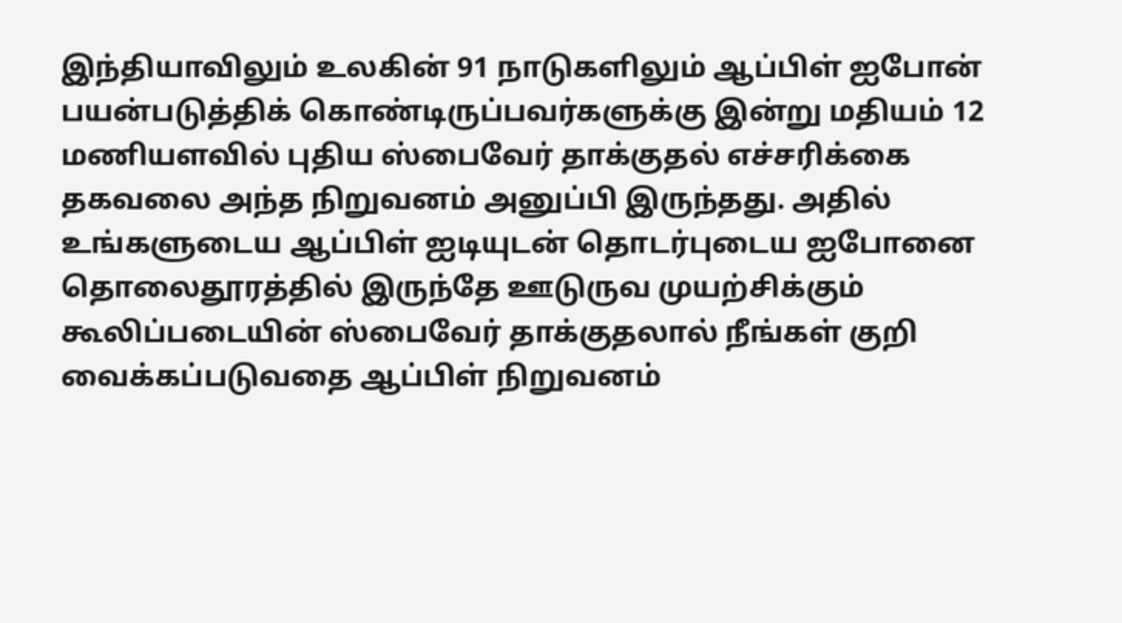இந்தியாவிலும் உலகின் 91 நாடுகளிலும் ஆப்பிள் ஐபோன் பயன்படுத்திக் கொண்டிருப்பவர்களுக்கு இன்று மதியம் 12 மணியளவில் புதிய ஸ்பைவேர் தாக்குதல் எச்சரிக்கை தகவலை அந்த நிறுவனம் அனுப்பி இருந்தது. அதில் உங்களுடைய ஆப்பிள் ஐடியுடன் தொடர்புடைய ஐபோனை தொலைதூரத்தில் இருந்தே ஊடுருவ முயற்சிக்கும் கூலிப்படையின் ஸ்பைவேர் தாக்குதலால் நீங்கள் குறி வைக்கப்படுவதை ஆப்பிள் நிறுவனம்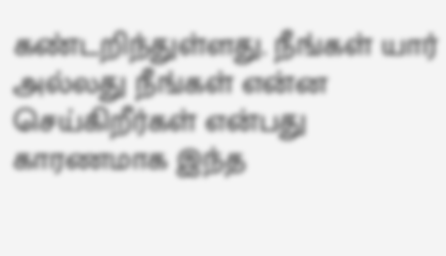கண்டறிந்துள்ளது. நீங்கள் யார் அல்லது நீங்கள் என்ன செய்கிறீர்கள் என்பது காரணமாக இந்த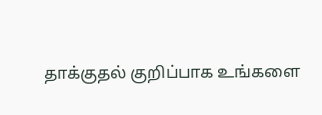தாக்குதல் குறிப்பாக உங்களை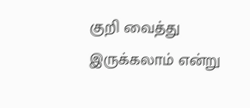குறி வைத்து இருக்கலாம் என்று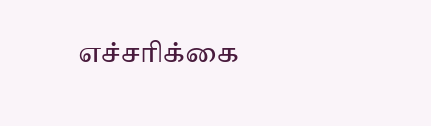எச்சரிக்கை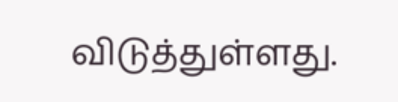விடுத்துள்ளது.